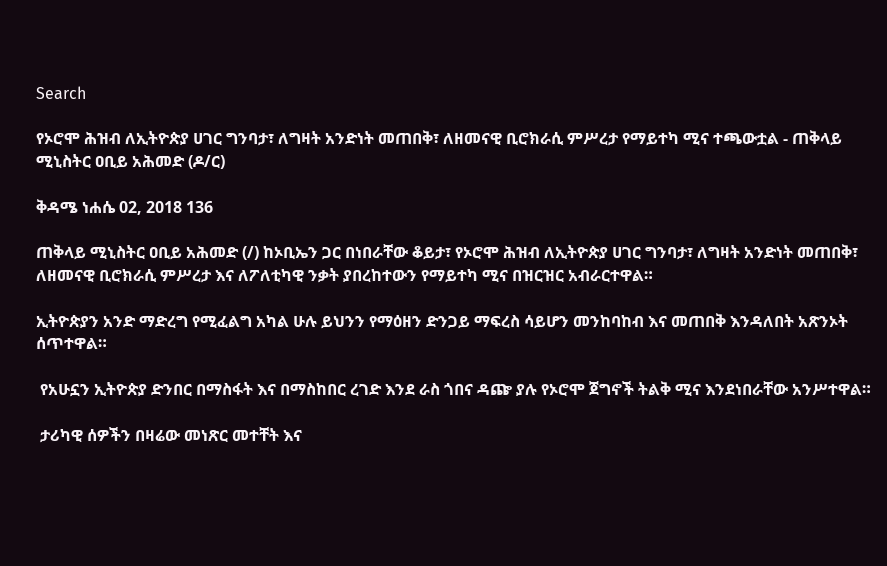Search

የኦሮሞ ሕዝብ ለኢትዮጵያ ሀገር ግንባታ፣ ለግዛት አንድነት መጠበቅ፣ ለዘመናዊ ቢሮክራሲ ምሥረታ የማይተካ ሚና ተጫውቷል - ጠቅላይ ሚኒስትር ዐቢይ አሕመድ (ዶ/ር)

ቅዳሜ ነሐሴ 02, 2018 136

ጠቅላይ ሚኒስትር ዐቢይ አሕመድ (/) ከኦቢኤን ጋር በነበራቸው ቆይታ፣ የኦሮሞ ሕዝብ ለኢትዮጵያ ሀገር ግንባታ፣ ለግዛት አንድነት መጠበቅ፣ ለዘመናዊ ቢሮክራሲ ምሥረታ እና ለፖለቲካዊ ንቃት ያበረከተውን የማይተካ ሚና በዝርዝር አብራርተዋል።

ኢትዮጵያን አንድ ማድረግ የሚፈልግ አካል ሁሉ ይህንን የማዕዘን ድንጋይ ማፍረስ ሳይሆን መንከባከብ እና መጠበቅ እንዳለበት አጽንኦት ሰጥተዋል።

 የአሁኗን ኢትዮጵያ ድንበር በማስፋት እና በማስከበር ረገድ እንደ ራስ ጎበና ዳጬ ያሉ የኦሮሞ ጀግኖች ትልቅ ሚና እንደነበራቸው አንሥተዋል።

 ታሪካዊ ሰዎችን በዛሬው መነጽር መተቸት እና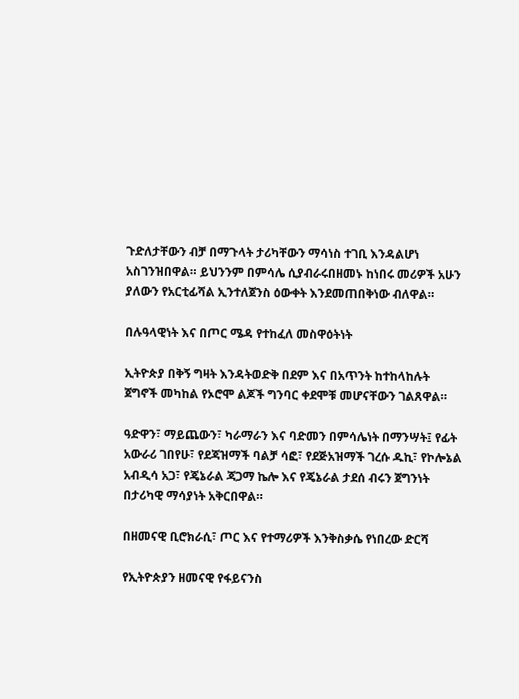ጉድለታቸውን ብቻ በማጉላት ታሪካቸውን ማሳነስ ተገቢ እንዳልሆነ አስገንዝበዋል። ይህንንም በምሳሌ ሲያብራሩበዘመኑ ከነበሩ መሪዎች አሁን ያለውን የአርቲፊሻል ኢንተለጀንስ ዕውቀት እንደመጠበቅነው ብለዋል።

በሉዓላዊነት እና በጦር ሜዳ የተከፈለ መስዋዕትነት

ኢትዮጵያ በቅኝ ግዛት እንዳትወድቅ በደም እና በአጥንት ከተከላከሉት ጀግኖች መካከል የኦሮሞ ልጆች ግንባር ቀደሞቹ መሆናቸውን ገልጸዋል።

ዓድዋን፣ ማይጨውን፣ ካራማራን እና ባድመን በምሳሌነት በማንሣት፤ የፊት አውራሪ ገበየሁ፣ የደጃዝማች ባልቻ ሳፎ፣ የደጅአዝማች ገረሱ ዱኪ፣ የኮሎኔል አብዲሳ አጋ፣ የጄኔራል ጃጋማ ኬሎ እና የጄኔራል ታደሰ ብሩን ጀግንነት በታሪካዊ ማሳያነት አቅርበዋል።

በዘመናዊ ቢሮክራሲ፣ ጦር እና የተማሪዎች እንቅስቃሴ የነበረው ድርሻ

የኢትዮጵያን ዘመናዊ የፋይናንስ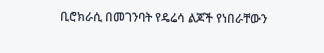ቢሮክራሲ በመገንባት የዴሬሳ ልጆች የነበራቸውን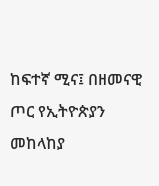ከፍተኛ ሚና፤ በዘመናዊ ጦር የኢትዮጵያን መከላከያ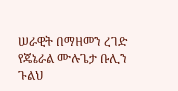ሠራዊት በማዘመን ረገድ የጄኔራል ሙሉጌታ ቡሊን ጉልህ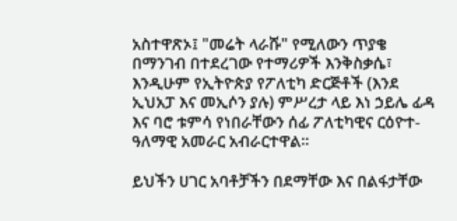አስተዋጽኦ፤ "መሬት ላራሹ" የሚለውን ጥያቄ በማንገብ በተደረገው የተማሪዎች እንቅስቃሴ፣ እንዲሁም የኢትዮጵያ የፖለቲካ ድርጅቶች (እንደ ኢህአፓ እና መኢሶን ያሉ) ምሥረታ ላይ እነ ኃይሌ ፊዳ እና ባሮ ቱምሳ የነበራቸውን ሰፊ ፖለቲካዊና ርዕዮተ-ዓለማዊ አመራር አብራርተዋል።

ይህችን ሀገር አባቶቻችን በደማቸው እና በልፋታቸው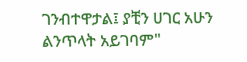ገንብተዋታል፤ ያቺን ሀገር አሁን ልንጥላት አይገባም"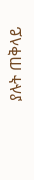ያሉት ጠቅላይ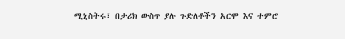ሚኒስትሩ፣ በታሪክ ውስጥ ያሉ ጉድለቶችን አርሞ እና ተምሮ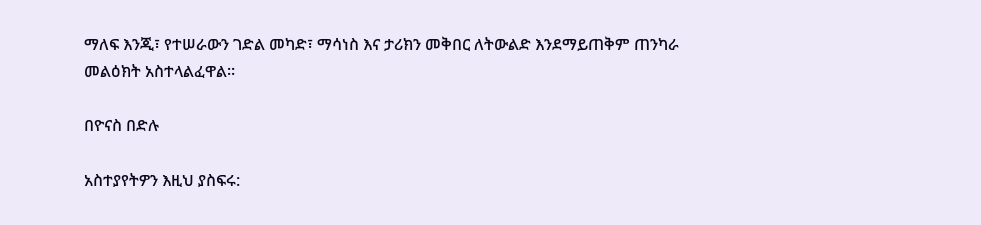ማለፍ እንጂ፣ የተሠራውን ገድል መካድ፣ ማሳነስ እና ታሪክን መቅበር ለትውልድ እንደማይጠቅም ጠንካራ መልዕክት አስተላልፈዋል።

በዮናስ በድሉ

አስተያየትዎን እዚህ ያስፍሩ: